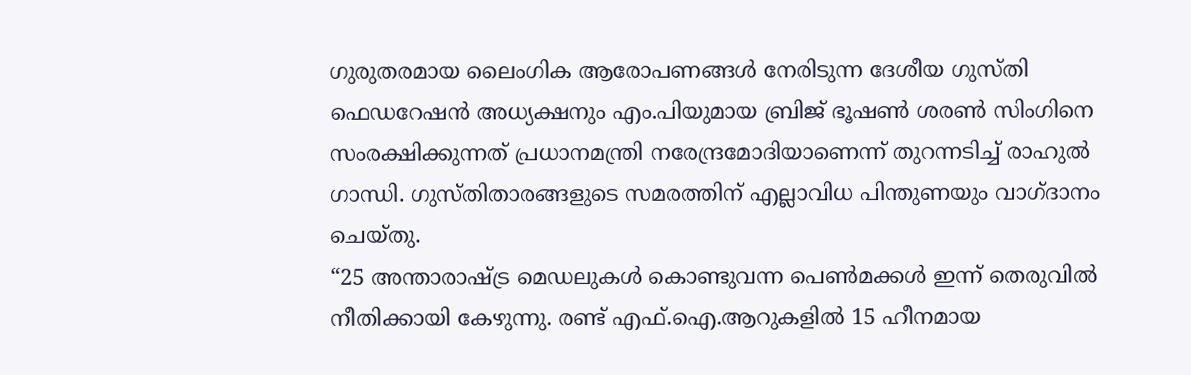ഗുരുതരമായ ലൈംഗിക ആരോപണങ്ങൾ നേരിടുന്ന ദേശീയ ഗുസ്തി ഫെഡറേഷൻ അധ്യക്ഷനും എം.പിയുമായ ബ്രിജ് ഭൂഷൺ ശരൺ സിംഗിനെ സംരക്ഷിക്കുന്നത് പ്രധാനമന്ത്രി നരേന്ദ്രമോദിയാണെന്ന് തുറന്നടിച്ച് രാഹുൽ ഗാന്ധി. ഗുസ്തിതാരങ്ങളുടെ സമരത്തിന് എല്ലാവിധ പിന്തുണയും വാഗ്ദാനം ചെയ്തു.
“25 അന്താരാഷ്ട്ര മെഡലുകൾ കൊണ്ടുവന്ന പെൺമക്കൾ ഇന്ന് തെരുവിൽ നീതിക്കായി കേഴുന്നു. രണ്ട് എഫ്.ഐ.ആറുകളിൽ 15 ഹീനമായ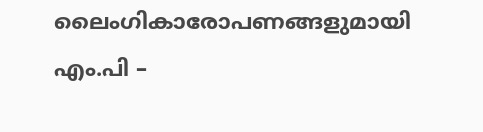ലൈംഗികാരോപണങ്ങളുമായി എം.പി –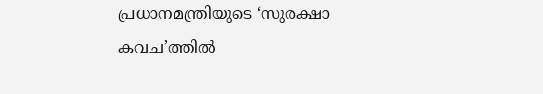പ്രധാനമന്ത്രിയുടെ ‘സുരക്ഷാ കവച’ത്തിൽ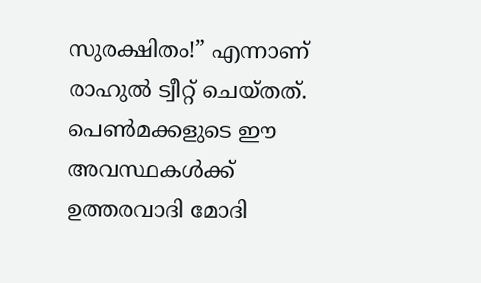സുരക്ഷിതം!” എന്നാണ് രാഹുൽ ട്വീറ്റ് ചെയ്തത്.
പെൺമക്കളുടെ ഈ അവസ്ഥകൾക്ക് ഉത്തരവാദി മോദി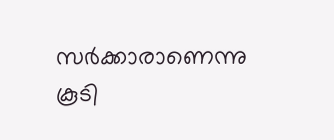സർക്കാരാണെന്നു കൂടി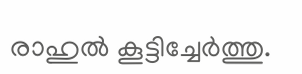രാഹുൽ കൂട്ടിച്ചേർത്തു.